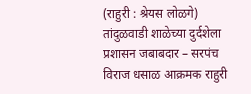(राहुरी : श्रेयस लोळगे) तांदुळवाडी शाळेच्या दुर्दशेला प्रशासन जबाबदार – सरपंच विराज धसाळ आक्रमक राहुरी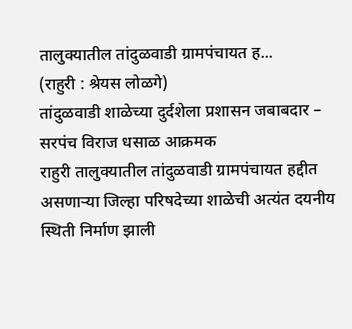तालुक्यातील तांदुळवाडी ग्रामपंचायत ह...
(राहुरी : श्रेयस लोळगे)
तांदुळवाडी शाळेच्या दुर्दशेला प्रशासन जबाबदार – सरपंच विराज धसाळ आक्रमक
राहुरी तालुक्यातील तांदुळवाडी ग्रामपंचायत हद्दीत असणाऱ्या जिल्हा परिषदेच्या शाळेची अत्यंत दयनीय स्थिती निर्माण झाली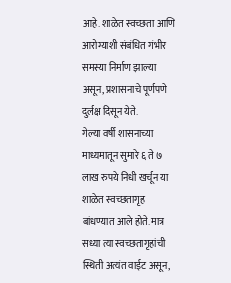आहे. शाळेत स्वच्छता आणि आरोग्याशी संबंधित गंभीर समस्या निर्माण झाल्या असून, प्रशासनाचे पूर्णपणे दुर्लक्ष दिसून येते.
गेल्या वर्षी शासनाच्या माध्यमातून सुमारे ६ ते ७ लाख रुपये निधी खर्चून या शाळेत स्वच्छतागृह बांधण्यात आले होते. मात्र सध्या त्या स्वच्छतागृहांची स्थिती अत्यंत वाईट असून,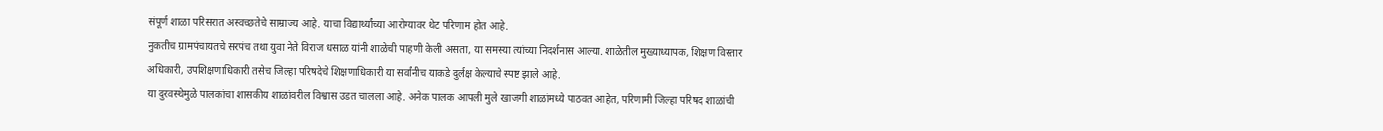संपूर्ण शाळा परिसरात अस्वच्छतेचे साम्राज्य आहे. याचा विद्यार्थ्यांच्या आरोग्यावर थेट परिणाम होत आहे.
नुकतीच ग्रामपंचायतचे सरपंच तथा युवा नेते विराज धसाळ यांनी शाळेची पाहणी केली असता, या समस्या त्यांच्या निदर्शनास आल्या. शाळेतील मुख्याध्यापक, शिक्षण विस्तार अधिकारी, उपशिक्षणाधिकारी तसेच जिल्हा परिषदेचे शिक्षणाधिकारी या सर्वांनीच याकडे दुर्लक्ष केल्याचे स्पष्ट झाले आहे.
या दुरवस्थेमुळे पालकांचा शासकीय शाळांवरील विश्वास उडत चालला आहे. अनेक पालक आपली मुले खाजगी शाळांमध्ये पाठवत आहेत, परिणामी जिल्हा परिषद शाळांची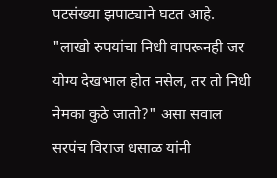पटसंख्या झपाट्याने घटत आहे.
"लाखो रुपयांचा निधी वापरूनही जर योग्य देखभाल होत नसेल, तर तो निधी नेमका कुठे जातो?" असा सवाल सरपंच विराज धसाळ यांनी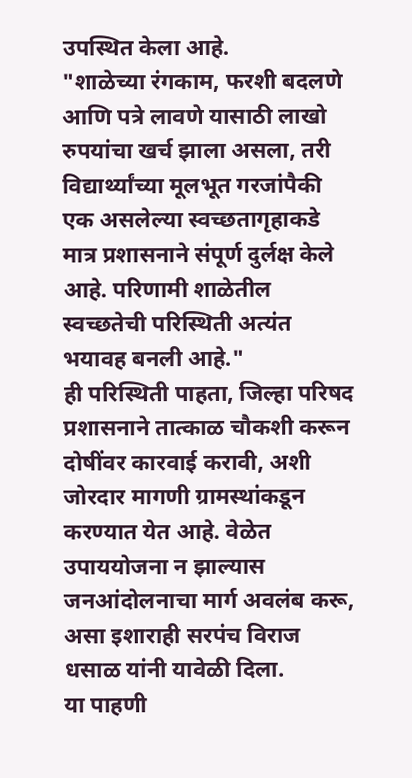उपस्थित केला आहे.
"शाळेच्या रंगकाम, फरशी बदलणे आणि पत्रे लावणे यासाठी लाखो रुपयांचा खर्च झाला असला, तरी विद्यार्थ्यांच्या मूलभूत गरजांपैकी एक असलेल्या स्वच्छतागृहाकडे मात्र प्रशासनाने संपूर्ण दुर्लक्ष केले आहे. परिणामी शाळेतील स्वच्छतेची परिस्थिती अत्यंत भयावह बनली आहे."
ही परिस्थिती पाहता, जिल्हा परिषद प्रशासनाने तात्काळ चौकशी करून दोषींवर कारवाई करावी, अशी जोरदार मागणी ग्रामस्थांकडून करण्यात येत आहे. वेळेत उपाययोजना न झाल्यास जनआंदोलनाचा मार्ग अवलंब करू, असा इशाराही सरपंच विराज धसाळ यांनी यावेळी दिला.
या पाहणी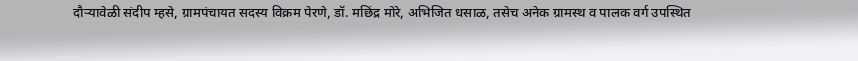दौऱ्यावेळी संदीप म्हसे, ग्रामपंचायत सदस्य विक्रम पेरणे, डॉ. मछिंद्र मोरे, अभिजित धसाळ, तसेच अनेक ग्रामस्थ व पालक वर्ग उपस्थित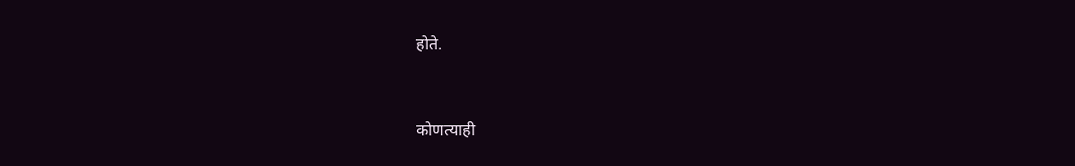होते.



कोणत्याही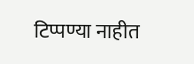टिप्पण्या नाहीत